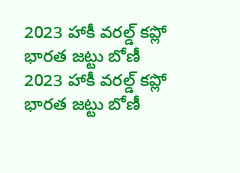2023 హాకీ వరల్డ్ కప్లో భారత జట్టు బోణీ
2023 హాకీ వరల్డ్ కప్లో భారత జట్టు బోణీ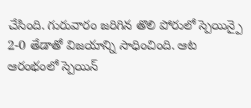చేసింది. గురువారం జరిగిన తొలి పోరులో స్పెయిన్పై 2-0 తేడాతో విజయాన్ని సాధించింది. ఆట ఆరంభంలో స్పెయిన్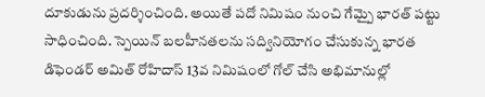దూకుడును ప్రదర్శించింది. అయితే పదో నిమిషం నుంచి గేమ్పై భారత్ పట్టు సాధించింది. స్పెయిన్ బలహీనతలను సద్వినియోగం చేసుకున్న భారత డిఫెండర్ అమిత్ రోహిదాస్ 13వ నిమిషంలో గోల్ చేసి అభిమానుల్లో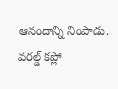ఆనందాన్ని నింపాడు. వరల్డ్ కప్లో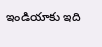ఇండియాకు ఇది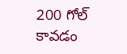200 గోల్ కావడం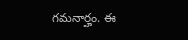గమనార్హం. ఈ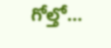గోల్తో…